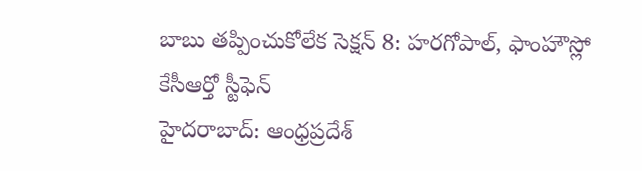బాబు తప్పించుకోలేక సెక్షన్ 8: హరగోపాల్, ఫాంహౌస్లో కేసీఆర్తో స్టీఫెన్
హైదరాబాద్: ఆంధ్రప్రదేశ్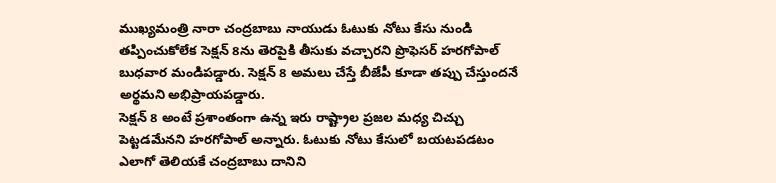ముఖ్యమంత్రి నారా చంద్రబాబు నాయుడు ఓటుకు నోటు కేసు నుండి తప్పించుకోలేక సెక్షన్ 8ను తెరపైకి తీసుకు వచ్చారని ప్రొఫెసర్ హరగోపాల్ బుధవార మండిపడ్డారు. సెక్షన్ 8 అమలు చేస్తే బీజేపీ కూడా తప్పు చేస్తుందనే అర్థమని అభిప్రాయపడ్డారు.
సెక్షన్ 8 అంటే ప్రశాంతంగా ఉన్న ఇరు రాష్ట్రాల ప్రజల మధ్య చిచ్చు పెట్టడమేనని హరగోపాల్ అన్నారు. ఓటుకు నోటు కేసులో బయటపడటం ఎలాగో తెలియకే చంద్రబాబు దానిని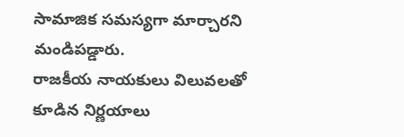సామాజిక సమస్యగా మార్చారని మండిపడ్డారు.
రాజకీయ నాయకులు విలువలతో కూడిన నిర్ణయాలు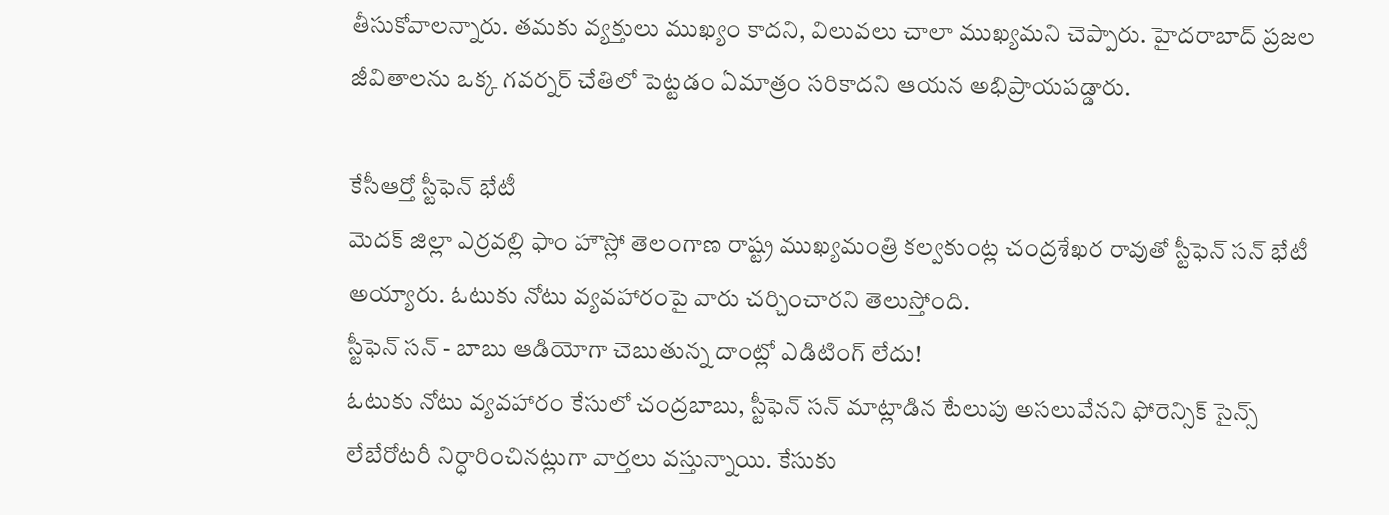తీసుకోవాలన్నారు. తమకు వ్యక్తులు ముఖ్యం కాదని, విలువలు చాలా ముఖ్యమని చెప్పారు. హైదరాబాద్ ప్రజల జీవితాలను ఒక్క గవర్నర్ చేతిలో పెట్టడం ఏమాత్రం సరికాదని ఆయన అభిప్రాయపడ్డారు.

కేసీఆర్తో స్టీఫెన్ భేటీ
మెదక్ జిల్లా ఎర్రవల్లి ఫాం హౌస్లో తెలంగాణ రాష్ట్ర ముఖ్యమంత్రి కల్వకుంట్ల చంద్రశేఖర రావుతో స్టీఫెన్ సన్ భేటీ అయ్యారు. ఓటుకు నోటు వ్యవహారంపై వారు చర్చించారని తెలుస్తోంది.
స్టీఫెన్ సన్ - బాబు ఆడియోగా చెబుతున్న దాంట్లో ఎడిటింగ్ లేదు!
ఓటుకు నోటు వ్యవహారం కేసులో చంద్రబాబు, స్టీఫెన్ సన్ మాట్లాడిన టేలుపు అసలువేనని ఫోరెన్సిక్ సైన్స్ లేబేరోటరీ నిర్ధారించినట్లుగా వార్తలు వస్తున్నాయి. కేసుకు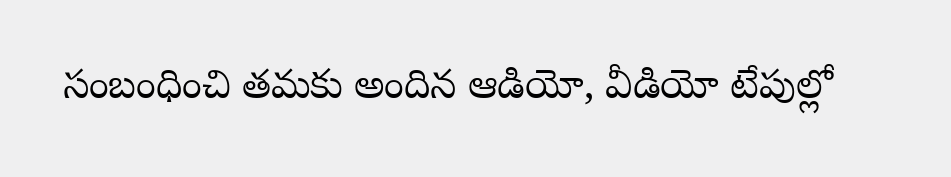సంబంధించి తమకు అందిన ఆడియో, వీడియో టేపుల్లో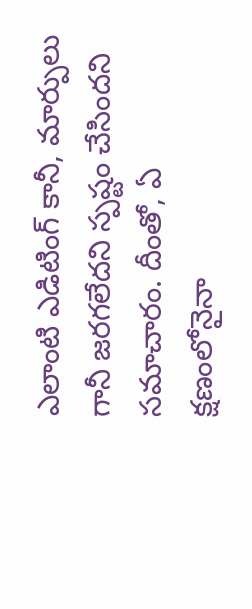ఎలాంటి ఎడిటింగ్ కానీ, మార్పులు గానీ జరగలేదని స్పష్టం చేసిందని సమాచారం. దీంతో, ఏ క్షణంలోనైనా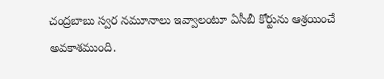చంద్రబాబు స్వర నమూనాలు ఇవ్వాలంటూ ఏసీబీ కోర్టును ఆశ్రయించే అవకాశముంది.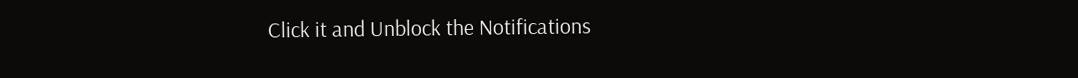Click it and Unblock the Notifications